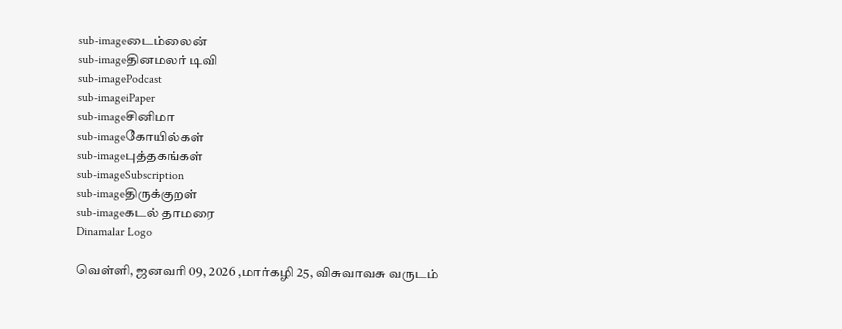sub-imageடைம்லைன்
sub-imageதினமலர் டிவி
sub-imagePodcast
sub-imageiPaper
sub-imageசினிமா
sub-imageகோயில்கள்
sub-imageபுத்தகங்கள்
sub-imageSubscription
sub-imageதிருக்குறள்
sub-imageகடல் தாமரை
Dinamalar Logo

வெள்ளி, ஜனவரி 09, 2026 ,மார்கழி 25, விசுவாவசு வருடம்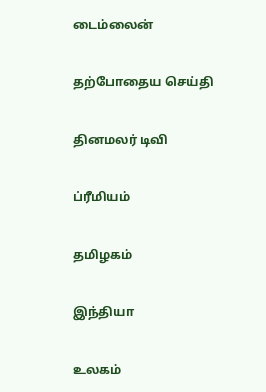டைம்லைன்


தற்போதைய செய்தி


தினமலர் டிவி


ப்ரீமியம்


தமிழகம்


இந்தியா


உலகம்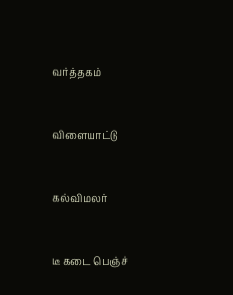வர்த்தகம்


விளையாட்டு


கல்விமலர்


டீ கடை பெஞ்ச்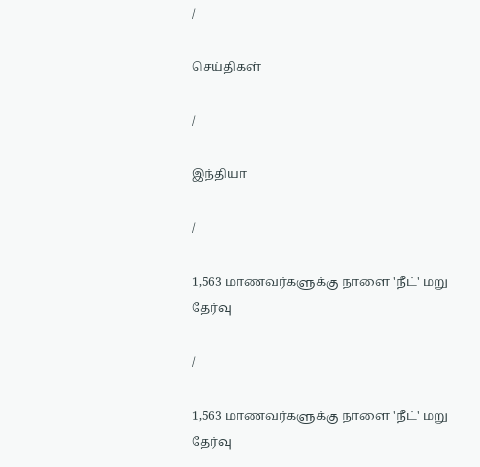/

செய்திகள்

/

இந்தியா

/

1,563 மாணவர்களுக்கு நாளை 'நீட்' மறு தேர்வு

/

1,563 மாணவர்களுக்கு நாளை 'நீட்' மறு தேர்வு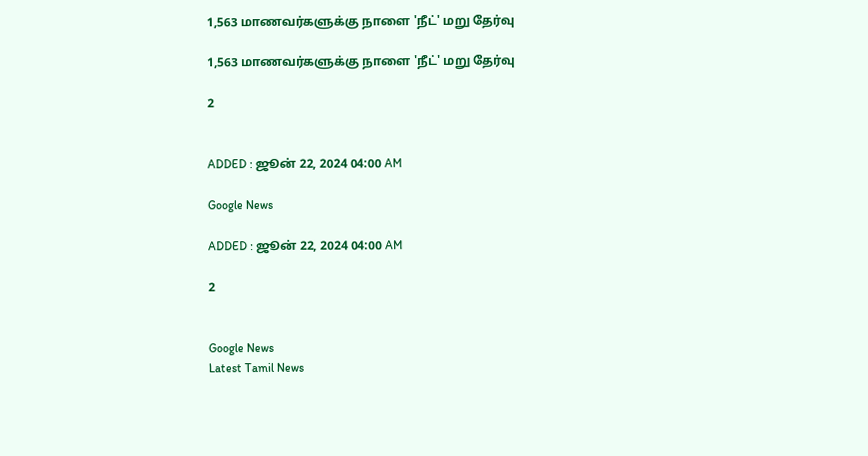1,563 மாணவர்களுக்கு நாளை 'நீட்' மறு தேர்வு

1,563 மாணவர்களுக்கு நாளை 'நீட்' மறு தேர்வு

2


ADDED : ஜூன் 22, 2024 04:00 AM

Google News

ADDED : ஜூன் 22, 2024 04:00 AM

2


Google News
Latest Tamil News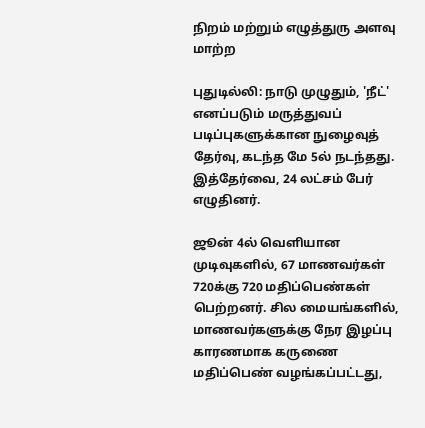நிறம் மற்றும் எழுத்துரு அளவு மாற்ற

புதுடில்லி: நாடு முழுதும், 'நீட்' எனப்படும் மருத்துவப் படிப்புகளுக்கான நுழைவுத் தேர்வு, கடந்த மே 5ல் நடந்தது. இத்தேர்வை, 24 லட்சம் பேர் எழுதினர்.

ஜூன் 4ல் வெளியான முடிவுகளில், 67 மாணவர்கள் 720க்கு 720 மதிப்பெண்கள் பெற்றனர். சில மையங்களில், மாணவர்களுக்கு நேர இழப்பு காரணமாக கருணை மதிப்பெண் வழங்கப்பட்டது,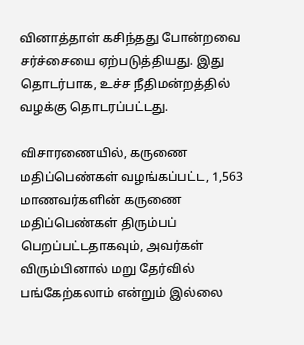வினாத்தாள் கசிந்தது போன்றவை சர்ச்சையை ஏற்படுத்தியது. இது தொடர்பாக, உச்ச நீதிமன்றத்தில் வழக்கு தொடரப்பட்டது.

விசாரணையில், கருணை மதிப்பெண்கள் வழங்கப்பட்ட, 1,563 மாணவர்களின் கருணை மதிப்பெண்கள் திரும்பப் பெறப்பட்டதாகவும், அவர்கள் விரும்பினால் மறு தேர்வில் பங்கேற்கலாம் என்றும் இல்லை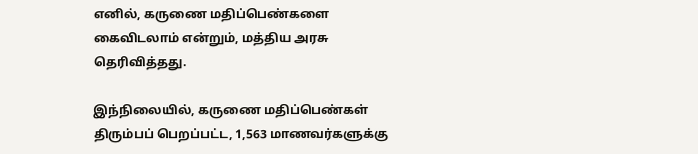எனில், கருணை மதிப்பெண்களை கைவிடலாம் என்றும், மத்திய அரசு தெரிவித்தது.

இந்நிலையில், கருணை மதிப்பெண்கள் திரும்பப் பெறப்பட்ட, 1,563 மாணவர்களுக்கு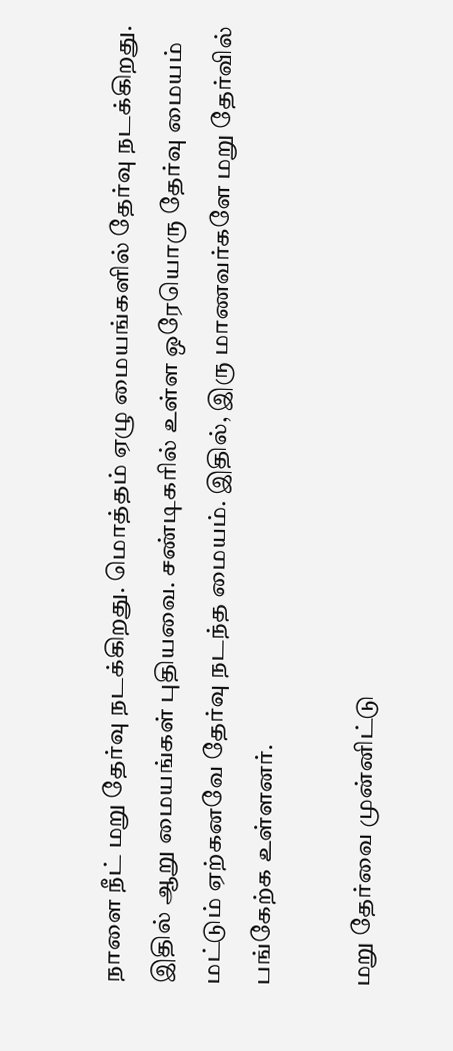நாளை நீட் மறு தேர்வு நடக்கிறது. மொத்தம் ஏழு மையங்களில் தேர்வு நடக்கிறது. இதில் ஆறு மையங்கள் புதியவை. சண்டிகரில் உள்ள ஒரேயொரு தேர்வு மையம் மட்டும் ஏற்கனவே தேர்வு நடந்த மையம். இதில், இரு மாணவர்களே மறு தேர்வில் பங்கேற்க உள்ளனர்.

மறு தேர்வை முன்னிட்டு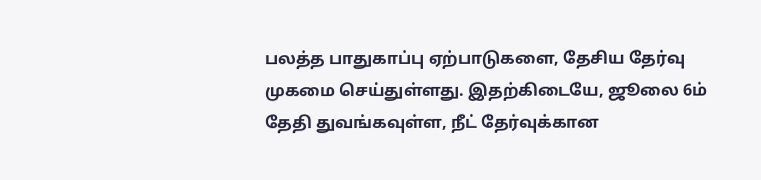பலத்த பாதுகாப்பு ஏற்பாடுகளை, தேசிய தேர்வு முகமை செய்துள்ளது. இதற்கிடையே, ஜூலை 6ம் தேதி துவங்கவுள்ள, நீட் தேர்வுக்கான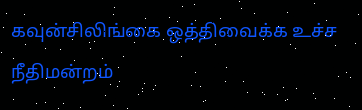கவுன்சிலிங்கை ஒத்திவைக்க உச்ச நீதிமன்றம்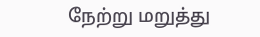நேற்று மறுத்து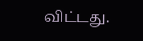விட்டது.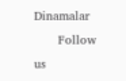Dinamalar
      Follow us